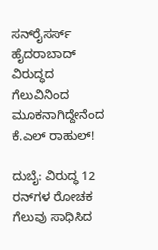ಸನ್‌ರೈಸರ್ಸ್ ಹೈದರಾಬಾದ್‌ ವಿರುದ್ಧದ ಗೆಲುವಿನಿಂದ ಮೂಕನಾಗಿದ್ದೇನೆಂದ ಕೆ.ಎಲ್‌ ರಾಹುಲ್‌!

ದುಬೈ: ವಿರುದ್ಧ 12 ರನ್‌ಗಳ ರೋಚಕ ಗೆಲುವು ಸಾಧಿಸಿದ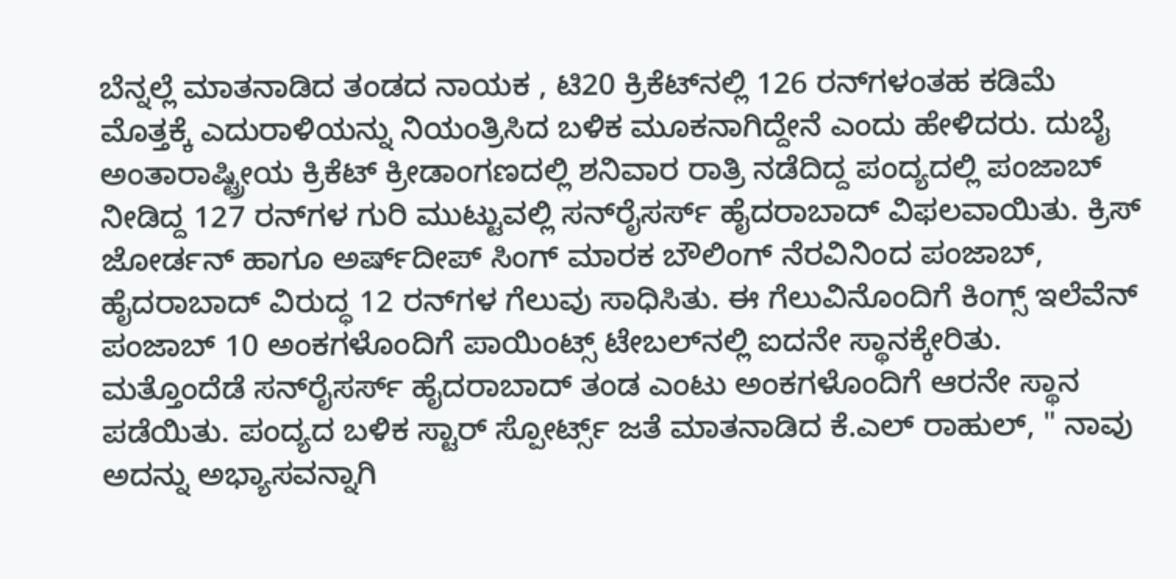ಬೆನ್ನಲ್ಲೆ ಮಾತನಾಡಿದ ತಂಡದ ನಾಯಕ , ಟಿ20 ಕ್ರಿಕೆಟ್‌ನಲ್ಲಿ 126 ರನ್‌ಗಳಂತಹ ಕಡಿಮೆ ಮೊತ್ತಕ್ಕೆ ಎದುರಾಳಿಯನ್ನು ನಿಯಂತ್ರಿಸಿದ ಬಳಿಕ ಮೂಕನಾಗಿದ್ದೇನೆ ಎಂದು ಹೇಳಿದರು. ದುಬೈ ಅಂತಾರಾಷ್ಟ್ರೀಯ ಕ್ರಿಕೆಟ್‌ ಕ್ರೀಡಾಂಗಣದಲ್ಲಿ ಶನಿವಾರ ರಾತ್ರಿ ನಡೆದಿದ್ದ ಪಂದ್ಯದಲ್ಲಿ ಪಂಜಾಬ್‌ ನೀಡಿದ್ದ 127 ರನ್‌ಗಳ ಗುರಿ ಮುಟ್ಟುವಲ್ಲಿ ಸನ್‌ರೈಸರ್ಸ್ ಹೈದರಾಬಾದ್‌ ವಿಫಲವಾಯಿತು. ಕ್ರಿಸ್‌ ಜೋರ್ಡನ್‌ ಹಾಗೂ ಅರ್ಷ್‌ದೀಪ್‌ ಸಿಂಗ್ ಮಾರಕ ಬೌಲಿಂಗ್‌ ನೆರವಿನಿಂದ ಪಂಜಾಬ್‌, ಹೈದರಾಬಾದ್‌ ವಿರುದ್ಧ 12 ರನ್‌ಗಳ ಗೆಲುವು ಸಾಧಿಸಿತು. ಈ ಗೆಲುವಿನೊಂದಿಗೆ ಕಿಂಗ್ಸ್ ಇಲೆವೆನ್‌ ಪಂಜಾಬ್‌ 10 ಅಂಕಗಳೊಂದಿಗೆ ಪಾಯಿಂಟ್ಸ್‌ ಟೇಬಲ್‌ನಲ್ಲಿ ಐದನೇ ಸ್ಥಾನಕ್ಕೇರಿತು. ಮತ್ತೊಂದೆಡೆ ಸನ್‌ರೈಸರ್ಸ್ ಹೈದರಾಬಾದ್‌ ತಂಡ ಎಂಟು ಅಂಕಗಳೊಂದಿಗೆ ಆರನೇ ಸ್ಥಾನ ಪಡೆಯಿತು. ಪಂದ್ಯದ ಬಳಿಕ ಸ್ಟಾರ್‌ ಸ್ಪೋರ್ಟ್ಸ್‌ ಜತೆ ಮಾತನಾಡಿದ ಕೆ.ಎಲ್‌ ರಾಹುಲ್‌, " ನಾವು ಅದನ್ನು ಅಭ್ಯಾಸವನ್ನಾಗಿ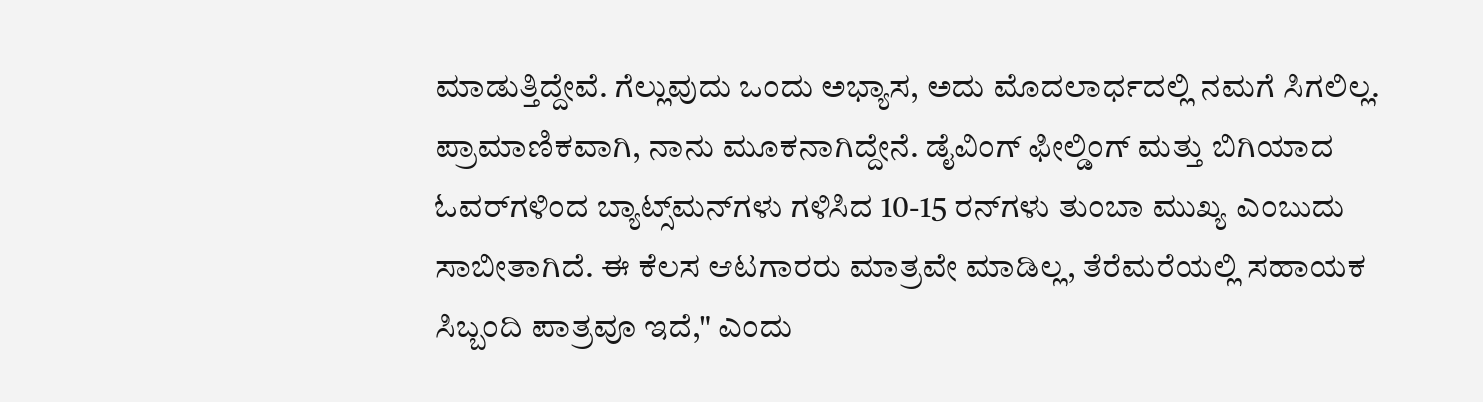ಮಾಡುತ್ತಿದ್ದೇವೆ. ಗೆಲ್ಲುವುದು ಒಂದು ಅಭ್ಯಾಸ, ಅದು ಮೊದಲಾರ್ಧದಲ್ಲಿ ನಮಗೆ ಸಿಗಲಿಲ್ಲ. ಪ್ರಾಮಾಣಿಕವಾಗಿ, ನಾನು ಮೂಕನಾಗಿದ್ದೇನೆ. ಡೈವಿಂಗ್‌ ಫೀಲ್ಡಿಂಗ್‌ ಮತ್ತು ಬಿಗಿಯಾದ ಓವರ್‌ಗಳಿಂದ ಬ್ಯಾಟ್ಸ್‌ಮನ್‌ಗಳು ಗಳಿಸಿದ 10-15 ರನ್‌ಗಳು ತುಂಬಾ ಮುಖ್ಯ ಎಂಬುದು ಸಾಬೀತಾಗಿದೆ. ಈ ಕೆಲಸ ಆಟಗಾರರು ಮಾತ್ರವೇ ಮಾಡಿಲ್ಲ, ತೆರೆಮರೆಯಲ್ಲಿ ಸಹಾಯಕ ಸಿಬ್ಬಂದಿ ಪಾತ್ರವೂ ಇದೆ," ಎಂದು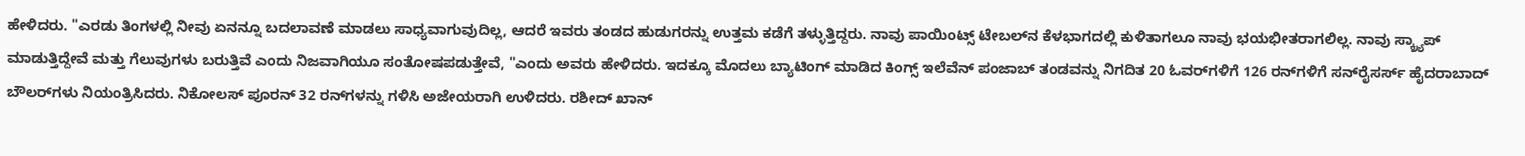ಹೇಳಿದರು. "ಎರಡು ತಿಂಗಳಲ್ಲಿ ನೀವು ಏನನ್ನೂ ಬದಲಾವಣೆ ಮಾಡಲು ಸಾಧ್ಯವಾಗುವುದಿಲ್ಲ, ಆದರೆ ಇವರು ತಂಡದ ಹುಡುಗರನ್ನು ಉತ್ತಮ ಕಡೆಗೆ ತಳ್ಳುತ್ತಿದ್ದರು. ನಾವು ಪಾಯಿಂಟ್ಸ್‌ ಟೇಬಲ್‌ನ ಕೆಳಭಾಗದಲ್ಲಿ ಕುಳಿತಾಗಲೂ ನಾವು ಭಯಭೀತರಾಗಲಿಲ್ಲ. ನಾವು ಸ್ಕ್ರ್ಯಾಪ್ ಮಾಡುತ್ತಿದ್ದೇವೆ ಮತ್ತು ಗೆಲುವುಗಳು ಬರುತ್ತಿವೆ ಎಂದು ನಿಜವಾಗಿಯೂ ಸಂತೋಷಪಡುತ್ತೇವೆ, "ಎಂದು ಅವರು ಹೇಳಿದರು. ಇದಕ್ಕೂ ಮೊದಲು ಬ್ಯಾಟಿಂಗ್‌ ಮಾಡಿದ ಕಿಂಗ್ಸ್ ಇಲೆವೆನ್‌ ಪಂಜಾಬ್‌ ತಂಡವನ್ನು ನಿಗದಿತ 20 ಓವರ್‌ಗಳಿಗೆ 126 ರನ್‌ಗಳಿಗೆ ಸನ್‌ರೈಸರ್ಸ್ ಹೈದರಾಬಾದ್‌ ಬೌಲರ್‌ಗಳು ನಿಯಂತ್ರಿಸಿದರು. ನಿಕೋಲಸ್‌ ಪೂರನ್‌ 32 ರನ್‌ಗಳನ್ನು ಗಳಿಸಿ ಅಜೇಯರಾಗಿ ಉಳಿದರು. ರಶೀದ್‌ ಖಾನ್‌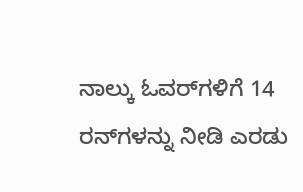ನಾಲ್ಕು ಓವರ್‌ಗಳಿಗೆ 14 ರನ್‌ಗಳನ್ನು ನೀಡಿ ಎರಡು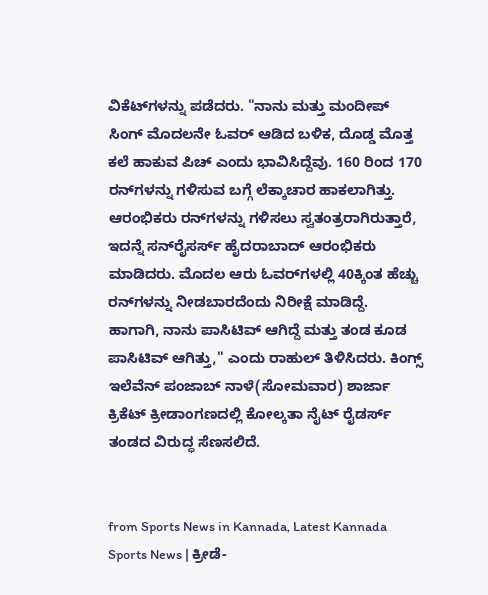ವಿಕೆಟ್‌ಗಳನ್ನು ಪಡೆದರು. "ನಾನು ಮತ್ತು ಮಂದೀಪ್‌ ಸಿಂಗ್‌ ಮೊದಲನೇ ಓವರ್ ಆಡಿದ ಬಳಿಕ, ದೊಡ್ಡ ಮೊತ್ತ ಕಲೆ ಹಾಕುವ ಪಿಚ್‌ ಎಂದು ಭಾವಿಸಿದ್ದೆವು. 160 ರಿಂದ 170 ರನ್‌ಗಳನ್ನು ಗಳಿಸುವ ಬಗ್ಗೆ ಲೆಕ್ಕಾಚಾರ ಹಾಕಲಾಗಿತ್ತು. ಆರಂಭಿಕರು ರನ್‌ಗಳನ್ನು ಗಳಿಸಲು ಸ್ವತಂತ್ರರಾಗಿರುತ್ತಾರೆ, ಇದನ್ನೆ ಸನ್‌ರೈಸರ್ಸ್ ಹೈದರಾಬಾದ್‌ ಆರಂಭಿಕರು ಮಾಡಿದರು. ಮೊದಲ ಆರು ಓವರ್‌ಗಳಲ್ಲಿ 40ಕ್ಕಿಂತ ಹೆಚ್ಚು ರನ್‌ಗಳನ್ನು ನೀಡಬಾರದೆಂದು ನಿರೀಕ್ಷೆ ಮಾಡಿದ್ದೆ. ಹಾಗಾಗಿ, ನಾನು ಪಾಸಿಟಿವ್‌ ಆಗಿದ್ದೆ ಮತ್ತು ತಂಡ ಕೂಡ ಪಾಸಿಟಿವ್‌ ಆಗಿತ್ತು," ಎಂದು ರಾಹುಲ್‌ ತಿಳಿಸಿದರು. ಕಿಂಗ್ಸ್ ಇಲೆವೆನ್ ಪಂಜಾಬ್‌ ನಾಳೆ(ಸೋಮವಾರ) ಶಾರ್ಜಾ ಕ್ರಿಕೆಟ್‌ ಕ್ರೀಡಾಂಗಣದಲ್ಲಿ ಕೋಲ್ಕತಾ ನೈಟ್‌ ರೈಡರ್ಸ್ ತಂಡದ ವಿರುದ್ಧ ಸೆಣಸಲಿದೆ.


from Sports News in Kannada, Latest Kannada Sports News | ಕ್ರೀಡೆ-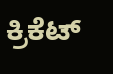ಕ್ರಿಕೆಟ್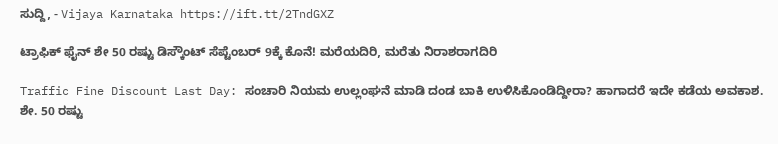ಸುದ್ದಿ, - Vijaya Karnataka https://ift.tt/2TndGXZ

ಟ್ರಾಫಿಕ್‌ ಫೈನ್‌ ಶೇ 50 ರಷ್ಟು ಡಿಸ್ಕೌಂಟ್‌ ಸೆಪ್ಟೆಂಬರ್‌ 9ಕ್ಕೆ ಕೊನೆ! ಮರೆಯದಿರಿ, ಮರೆತು ನಿರಾಶರಾಗದಿರಿ

Traffic Fine Discount Last Day: ಸಂಚಾರಿ ನಿಯಮ ಉಲ್ಲಂಘನೆ ಮಾಡಿ ದಂಡ ಬಾಕಿ ಉಳಿಸಿಕೊಂಡಿದ್ದೀರಾ? ಹಾಗಾದರೆ ಇದೇ ಕಡೆಯ ಅವಕಾಶ. ಶೇ. 50 ರಷ್ಟು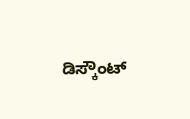ಡಿಸ್ಕೌಂಟ್‌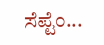ಸೆಪ್ಟೆಂ...